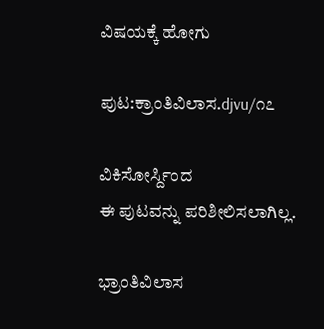ವಿಷಯಕ್ಕೆ ಹೋಗು

ಪುಟ:ಕ್ರಾಂತಿವಿಲಾಸ.djvu/೧೭

ವಿಕಿಸೋರ್ಸ್ದಿಂದ
ಈ ಪುಟವನ್ನು ಪರಿಶೀಲಿಸಲಾಗಿಲ್ಲ.

ಭ್ರಾಂತಿವಿಲಾಸ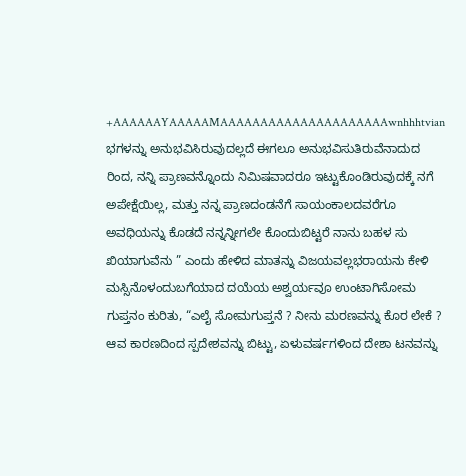+AAAAAAYAAAAAMAAAAAAAAAAAAAAAAAAAAAwnhhhtvian ಭಗಳನ್ನು ಅನುಭವಿಸಿರುವುದಲ್ಲದೆ ಈಗಲೂ ಅನುಭವಿಸುತಿರುವೆನಾದುದ ರಿಂದ, ನನ್ನಿ ಪ್ರಾಣವನ್ನೊಂದು ನಿಮಿಷವಾದರೂ ಇಟ್ಟುಕೊಂಡಿರುವುದಕ್ಕೆ ನಗೆ ಅಪೇಕ್ಷೆಯಿಲ್ಲ, ಮತ್ತು ನನ್ನ ಪ್ರಾಣದಂಡನೆಗೆ ಸಾಯಂಕಾಲದವರೆಗೂ ಅವಧಿಯನ್ನು ಕೊಡದೆ ನನ್ನನ್ನೀಗಲೇ ಕೊಂದುಬಿಟ್ಟರೆ ನಾನು ಬಹಳ ಸು ಖಿಯಾಗುವೆನು ” ಎಂದು ಹೇಳಿದ ಮಾತನ್ನು ವಿಜಯವಲ್ಲಭರಾಯನು ಕೇಳಿ ಮಸ್ಸಿನೊಳಂದುಬಗೆಯಾದ ದಯೆಯ ಅಶ್ವರ್ಯವೂ ಉಂಟಾಗಿಸೋಮ ಗುಪ್ತನಂ ಕುರಿತು, “ಎಲೈ ಸೋಮಗುಪ್ತನೆ ? ನೀನು ಮರಣವನ್ನು ಕೊರ ಲೇಕೆ ? ಆವ ಕಾರಣದಿಂದ ಸ್ಪದೇಶವನ್ನು ಬಿಟ್ಟು, ಏಳುವರ್ಷಗಳಿಂದ ದೇಶಾ ಟನವನ್ನು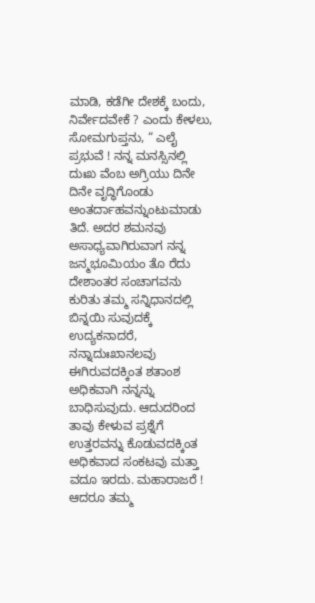ಮಾಡಿ, ಕಡೆಗೀ ದೇಶಕ್ಕೆ ಬಂದು, ನಿರ್ವೇದವೇಕೆ ? ಎಂದು ಕೇಳಲು, ಸೋಮಗುಪ್ತನು, “ ಎಲೈ ಪ್ರಭುವೆ ! ನನ್ನ ಮನಸ್ಸಿನಲ್ಲಿ ದುಃಖ ವೆಂಬ ಅಗ್ರಿಯು ದಿನೇ ದಿನೇ ವೃದ್ಧಿಗೊಂಡು ಅಂತರ್ದಾಹವನ್ನುಂಟುಮಾಡು ತಿದೆ. ಅದರ ಶಮನವು ಅಸಾಧ್ಯವಾಗಿರುವಾಗ ನನ್ನ ಜನ್ಮಭೂಮಿಯಂ ತೊ ರೆದು ದೇಶಾಂತರ ಸಂಚಾಗವನು ಕುರಿತು ತಮ್ಮ ಸನ್ನಿಧಾನದಲ್ಲಿ ಬಿನ್ನಯಿ ಸುವುದಕ್ಕೆ ಉದ್ಯಕನಾದರೆ, ನನ್ನಾದುಃಖಾನಲವು ಈಗಿರುವದಕ್ಕಿಂತ ಶತಾಂಶ ಅಧಿಕವಾಗಿ ನನ್ನನ್ನು ಬಾಧಿಸುವುದು. ಆದುದರಿಂದ ತಾವು ಕೇಳುವ ಪ್ರಶ್ನೆಗೆ ಉತ್ತರವನ್ನು ಕೊಡುವದಕ್ಕಿಂತ ಅಧಿಕವಾದ ಸಂಕಟವು ಮತ್ತಾ ವದೂ ಇರದು. ಮಹಾರಾಜರೆ ! ಆದರೂ ತಮ್ಮ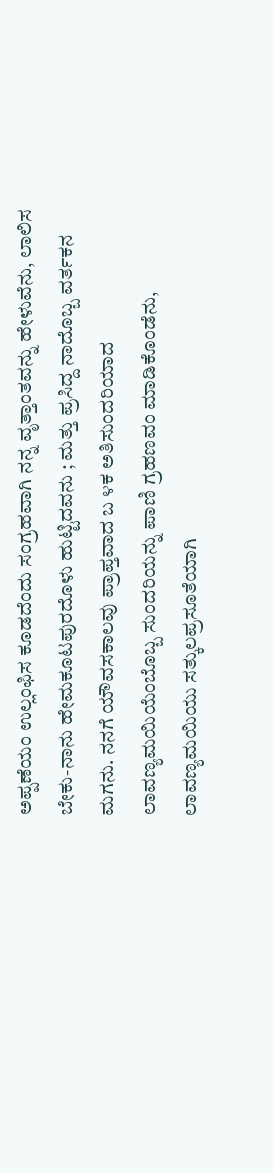ಅಪ್ಪಣೆಯಂ ಉಲ್ಲಂಫಿಸ ಕೂಡದೆಂದು ಸಂಗ್ರಹವಾಗಿ ನನ್ನ ವೃತ್ತಾಂತವನ್ನು ಹೇಳುವೆನು, ಲಾಲಿಸ ಬೇಕು-ನಾನು ಹೇಮಕೂಟಪುರದೊಳು ಹುಟ್ಟಿದವನು ; ಮತ್ತು ಪ್ರಸಿದ್ದ ನಾದೊಬ್ಬ ವರ್ತಕನ ಮಗನು. ನನಗೆ ಯೌವಸಕಾಲವು ಪ್ರಾಪ್ತವಾದ ಬ ೪ಕ ಅತಿಸುಂದರಿಯಾದ ಲಾವಣ್ಯಮಯಿಯೆಂಬೊಬ್ಬ ಸುಂದರಿಯನ್ನು ಪಾಣಿ ಗ್ರಹಣವಂ ಮಾಡಿಕೊಂಡೆನು, ಲಾವಣ್ಯಮಯಿಯು ಸತ್ಕುಲಪ್ರಸೂತೆಯಾಗಿ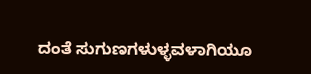ದಂತೆ ಸುಗುಣಗಳುಳ್ಳವಳಾಗಿಯೂ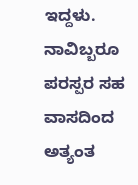ಇದ್ದಳು. ನಾವಿಬ್ಬರೂ ಪರಸ್ಪರ ಸಹ ವಾಸದಿಂದ ಅತ್ಯಂತ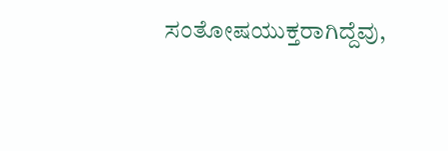ಸಂತೋಷಯುಕ್ತರಾಗಿದ್ದೆವು,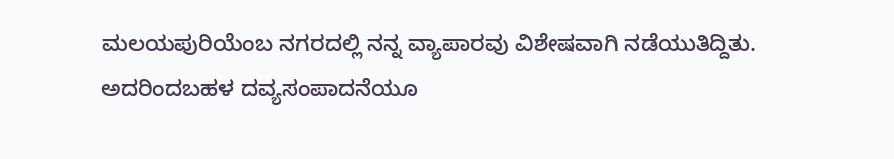ಮಲಯಪುರಿಯೆಂಬ ನಗರದಲ್ಲಿ ನನ್ನ ವ್ಯಾಪಾರವು ವಿಶೇಷವಾಗಿ ನಡೆಯುತಿದ್ದಿತು. ಅದರಿಂದಬಹಳ ದವ್ಯಸಂಪಾದನೆಯೂ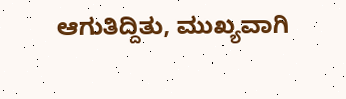ಆಗುತಿದ್ದಿತು, ಮುಖ್ಯವಾಗಿ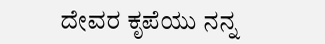ದೇವರ ಕೃಪೆಯು ನನ್ನ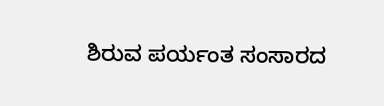ಶಿರುವ ಪರ್ಯಂತ ಸಂಸಾರದ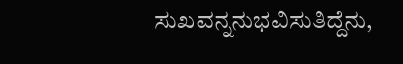ಸುಖವನ್ನನುಭವಿಸುತಿದ್ದೆನು,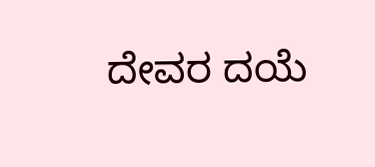ದೇವರ ದಯೆ